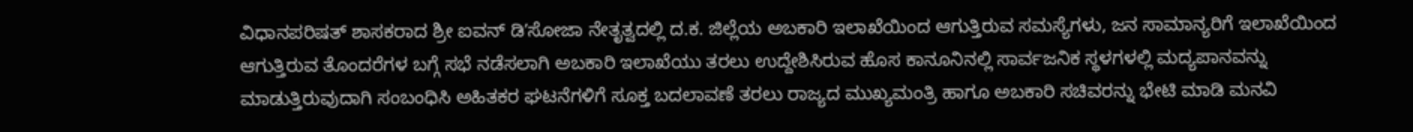ವಿಧಾನಪರಿಷತ್ ಶಾಸಕರಾದ ಶ್ರೀ ಐವನ್ ಡಿʼಸೋಜಾ ನೇತೃತ್ವದಲ್ಲಿ ದ.ಕ. ಜಿಲ್ಲೆಯ ಅಬಕಾರಿ ಇಲಾಖೆಯಿಂದ ಆಗುತ್ತಿರುವ ಸಮಸ್ಯೆಗಳು, ಜನ ಸಾಮಾನ್ಯರಿಗೆ ಇಲಾಖೆಯಿಂದ ಆಗುತ್ತಿರುವ ತೊಂದರೆಗಳ ಬಗ್ಗೆ ಸಭೆ ನಡೆಸಲಾಗಿ ಅಬಕಾರಿ ಇಲಾಖೆಯು ತರಲು ಉದ್ದೇಶಿಸಿರುವ ಹೊಸ ಕಾನೂನಿನಲ್ಲಿ ಸಾರ್ವಜನಿಕ ಸ್ಥಳಗಳಲ್ಲಿ ಮದ್ಯಪಾನವನ್ನು ಮಾಡುತ್ತಿರುವುದಾಗಿ ಸಂಬಂಧಿಸಿ ಅಹಿತಕರ ಘಟನೆಗಳಿಗೆ ಸೂಕ್ತ ಬದಲಾವಣೆ ತರಲು ರಾಜ್ಯದ ಮುಖ್ಯಮಂತ್ರಿ ಹಾಗೂ ಅಬಕಾರಿ ಸಚಿವರನ್ನು ಭೇಟಿ ಮಾಡಿ ಮನವಿ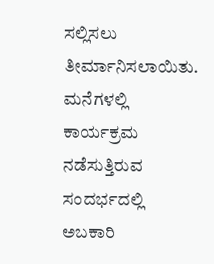ಸಲ್ಲಿಸಲು ತೀರ್ಮಾನಿಸಲಾಯಿತು.
ಮನೆಗಳಲ್ಲಿ ಕಾರ್ಯಕ್ರಮ ನಡೆಸುತ್ತಿರುವ ಸಂದರ್ಭದಲ್ಲಿ ಅಬಕಾರಿ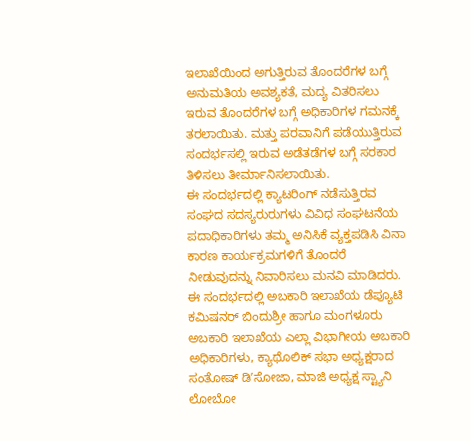ಇಲಾಖೆಯಿಂದ ಅಗುತ್ತಿರುವ ತೊಂದರೆಗಳ ಬಗ್ಗೆ ಅನುಮತಿಯ ಅವಶ್ಯಕತೆ, ಮದ್ಯ ವಿತರಿಸಲು ಇರುವ ತೊಂದರೆಗಳ ಬಗ್ಗೆ ಅಧಿಕಾರಿಗಳ ಗಮನಕ್ಕೆ ತರಲಾಯಿತು. ಮತ್ತು ಪರವಾನಿಗೆ ಪಡೆಯುತ್ತಿರುವ ಸಂದರ್ಭಸಲ್ಲಿ ಇರುವ ಅಡೆತಡೆಗಳ ಬಗ್ಗೆ ಸರಕಾರ ತಿಳಿಸಲು ತೀರ್ಮಾನಿಸಲಾಯಿತು.
ಈ ಸಂದರ್ಭದಲ್ಲಿ ಕ್ಯಾಟರಿಂಗ್ ನಡೆಸುತ್ತಿರವ ಸಂಘದ ಸದಸ್ಯರುರುಗಳು ವಿವಿಧ ಸಂಘಟನೆಯ ಪದಾಧಿಕಾರಿಗಳು ತಮ್ಮ ಅನಿಸಿಕೆ ವ್ಯಕ್ತಪಡಿಸಿ ವಿನಾ ಕಾರಣ ಕಾರ್ಯಕ್ರಮಗಳಿಗೆ ತೊಂದರೆ ನೀಡುವುದನ್ನು ನಿವಾರಿಸಲು ಮನವಿ ಮಾಡಿದರು.
ಈ ಸಂದರ್ಭದಲ್ಲಿ ಅಬಕಾರಿ ಇಲಾಖೆಯ ಡೆಪ್ಯೂಟಿ ಕಮಿಷನರ್ ಬಿಂದುಶ್ರೀ ಹಾಗೂ ಮಂಗಳೂರು ಅಬಕಾರಿ ಇಲಾಖೆಯ ಎಲ್ಲಾ ವಿಭಾಗೀಯ ಅಬಕಾರಿ ಅಧಿಕಾರಿಗಳು, ಕ್ಯಾಥೊಲಿಕ್ ಸಭಾ ಅಧ್ಯಕ್ಷರಾದ ಸಂತೋಷ್ ಡಿʼಸೋಜಾ, ಮಾಜಿ ಅಧ್ಯಕ್ಷ ಸ್ಟ್ಯಾನಿ ಲೋಬೋ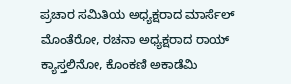ಪ್ರಚಾರ ಸಮಿತಿಯ ಅಧ್ಯಕ್ಷರಾದ ಮಾರ್ಸೆಲ್ ಮೊಂತೆರೋ, ರಚನಾ ಅಧ್ಯಕ್ಷರಾದ ರಾಯ್ ಕ್ಯಾಸ್ತಲಿನೋ, ಕೊಂಕಣಿ ಅಕಾಡೆಮಿ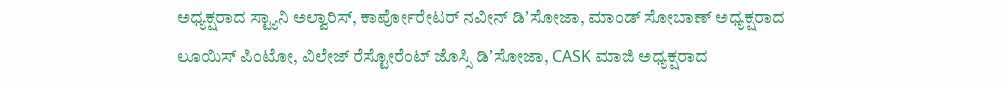ಅಧ್ಯಕ್ಷರಾದ ಸ್ಟ್ಯಾನಿ ಅಲ್ವಾರಿಸ್, ಕಾರ್ಪೋರೇಟರ್ ನವೀನ್ ಡಿʼಸೋಜಾ, ಮಾಂಡ್ ಸೋಬಾಣ್ ಅಧ್ಯಕ್ಷರಾದ ಲೂಯಿಸ್ ಪಿಂಟೋ, ವಿಲೇಜ್ ರೆಸ್ಟೋರೆಂಟ್ ಜೊಸ್ಸಿ ಡಿʼಸೋಜಾ, CASK ಮಾಜಿ ಅಧ್ಯಕ್ಷರಾದ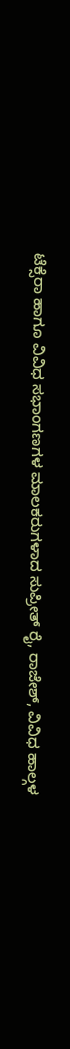ಟೆಕ್ಸೆರಾ ಹಾಗೂ ವಿವಿಧ ಸಭಾಂಗಣಗಳ ಮಾಲಕರುಗಳಾದ ಸುಪ್ರೀತ್ ರೈ, ರಾಜೇಶ್, ವಿವಿಧ ಹಾಲ್ಗಳ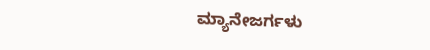ಮ್ಯಾನೇಜರ್ಗಳು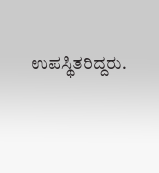ಉಪಸ್ಥಿತರಿದ್ದರು.